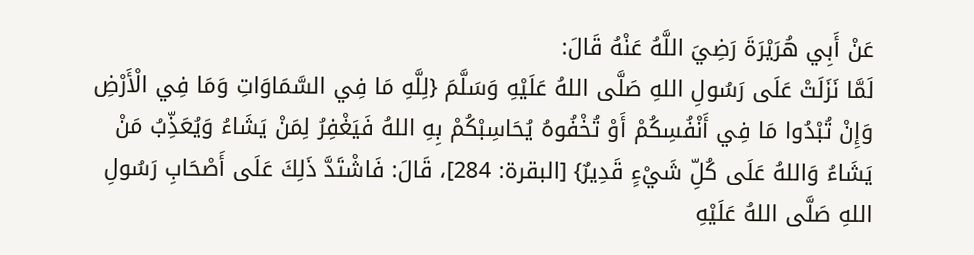عَنْ أَبِي هُرَيْرَةَ رَضِيَ اللَّهُ عَنْهُ قَالَ:
لَمَّا نَزَلَتْ عَلَى رَسُولِ اللهِ صَلَّى اللهُ عَلَيْهِ وَسَلَّمَ {لِلَّهِ مَا فِي السَّمَاوَاتِ وَمَا فِي الْأَرْضِ وَإِنْ تُبْدُوا مَا فِي أَنْفُسِكُمْ أَوْ تُخْفُوهُ يُحَاسِبْكُمْ بِهِ اللهُ فَيَغْفِرُ لِمَنْ يَشَاءُ وَيُعَذِّبُ مَنْ يَشَاءُ وَاللهُ عَلَى كُلِّ شَيْءٍ قَدِيرٌ} [البقرة: 284]، قَالَ: فَاشْتَدَّ ذَلِكَ عَلَى أَصْحَابِ رَسُولِ اللهِ صَلَّى اللهُ عَلَيْهِ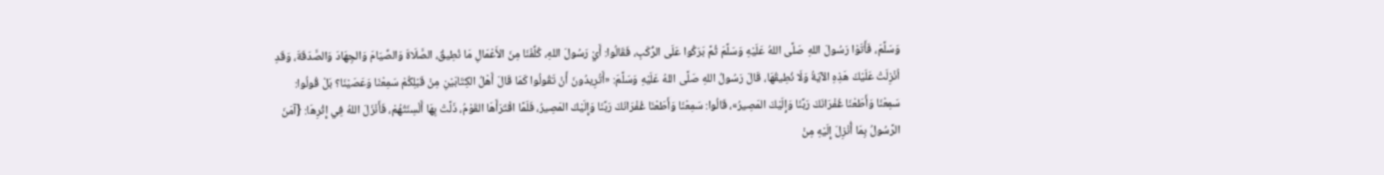وَسَلَّمَ، فَأَتَوْا رَسُولَ اللهِ صَلَّى اللهُ عَلَيْهِ وَسَلَّمَ ثُمَّ بَرَكُوا عَلَى الرُّكَبِ، فَقَالُوا: أَيْ رَسُولَ اللهِ، كُلِّفْنَا مِنَ الأَعْمَالِ مَا نُطِيقُ، الصَّلَاةَ وَالصِّيَامَ وَالجِهَادَ وَالصَّدَقَةَ، وَقَدِ اُنْزِلَتْ عَلَيْكَ هَذِهِ الآيَةُ وَلَا نُطِيقُهَا، قَالَ رَسُولُ اللهِ صَلَّى اللهُ عَلَيْهِ وَسَلَّمَ: «أَتُرِيدُونَ أَنْ تَقُولُوا كَمَا قَالَ أَهْلُ الكِتَابَيْنِ مِنْ قَبْلِكُمْ سَمِعْنَا وَعَصَيْنَا؟ بَلْ قُولُوا: سَمِعْنَا وَأَطَعْنَا غُفْرَانَكَ رَبَّنَا وَإِلَيْكَ المَصِيرُ»، قَالُوا: سَمِعْنَا وَأَطَعْنَا غُفْرَانَكَ رَبَّنَا وَإِلَيْكَ المَصِيرُ، فَلَمَّا اقْتَرَأَهَا القَوْمُ، ذَلَّتْ بِهَا أَلْسِنَتُهُمْ، فَأَنْزَلَ اللهُ فِي إِثْرِهَا: {آمَنَ الرَّسُولُ بِمَا أُنْزِلَ إِلَيْهِ مِنْ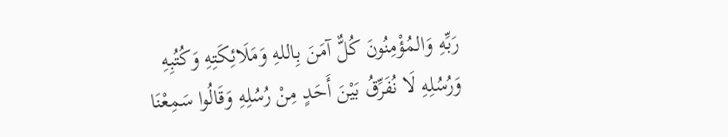رَبِّهِ وَالمُؤْمِنُونَ كُلٌّ آمَنَ بِاللهِ وَمَلَائِكَتِهِ وَكُتُبِهِ وَرُسُلِهِ لَا نُفَرِّقُ بَيْنَ أَحَدٍ مِنْ رُسُلِهِ وَقَالُوا سَمِعْنَا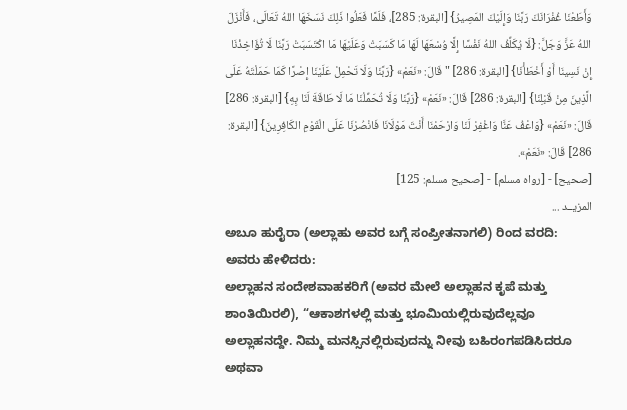وَأَطَعْنَا غُفْرَانَكَ رَبَّنَا وَإِلَيْكَ المَصِيرُ} [البقرة: 285]، فَلَمَّا فَعَلُوا ذَلِكَ نَسَخَهَا اللهُ تَعَالَى، فَأَنْزَلَ اللهُ عَزَّ وَجَلَّ: {لَا يُكَلِّفُ اللهُ نَفْسًا إِلَّا وُسْعَهَا لَهَا مَا كَسَبَتْ وَعَلَيْهَا مَا اكْتَسَبَتْ رَبَّنَا لَا تُؤَاخِذْنَا إِنْ نَسِينَا أَوْ أَخْطَأْنَا} [البقرة: 286] " قَالَ: «نَعَمْ» {رَبَّنَا وَلَا تَحْمِلْ عَلَيْنَا إِصْرًا كَمَا حَمَلْتَهُ عَلَى الَّذِينَ مِنْ قَبْلِنَا} [البقرة: 286] قَالَ: «نَعَمْ» {رَبَّنَا وَلَا تُحَمِّلْنَا مَا لَا طَاقَةَ لَنَا بِهِ} [البقرة: 286] قَالَ: «نَعَمْ» {وَاعْفُ عَنَّا وَاغْفِرْ لَنَا وَارْحَمْنَا أَنْتَ مَوْلَانَا فَانْصُرْنَا عَلَى الْقَوْمِ الكَافِرِينَ} [البقرة: 286] قَالَ: «نَعَمْ».
[صحيح] - [رواه مسلم] - [صحيح مسلم: 125]
المزيــد ...
ಅಬೂ ಹುರೈರಾ (ಅಲ್ಲಾಹು ಅವರ ಬಗ್ಗೆ ಸಂಪ್ರೀತನಾಗಲಿ) ರಿಂದ ವರದಿ: ಅವರು ಹೇಳಿದರು:
ಅಲ್ಲಾಹನ ಸಂದೇಶವಾಹಕರಿಗೆ (ಅವರ ಮೇಲೆ ಅಲ್ಲಾಹನ ಕೃಪೆ ಮತ್ತು ಶಾಂತಿಯಿರಲಿ), “ಆಕಾಶಗಳಲ್ಲಿ ಮತ್ತು ಭೂಮಿಯಲ್ಲಿರುವುದೆಲ್ಲವೂ ಅಲ್ಲಾಹನದ್ದೇ. ನಿಮ್ಮ ಮನಸ್ಸಿನಲ್ಲಿರುವುದನ್ನು ನೀವು ಬಹಿರಂಗಪಡಿಸಿದರೂ ಅಥವಾ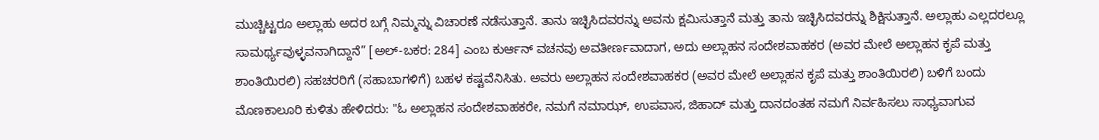ಮುಚ್ಚಿಟ್ಟರೂ ಅಲ್ಲಾಹು ಅದರ ಬಗ್ಗೆ ನಿಮ್ಮನ್ನು ವಿಚಾರಣೆ ನಡೆಸುತ್ತಾನೆ. ತಾನು ಇಚ್ಛಿಸಿದವರನ್ನು ಅವನು ಕ್ಷಮಿಸುತ್ತಾನೆ ಮತ್ತು ತಾನು ಇಚ್ಛಿಸಿದವರನ್ನು ಶಿಕ್ಷಿಸುತ್ತಾನೆ. ಅಲ್ಲಾಹು ಎಲ್ಲದರಲ್ಲೂ ಸಾಮರ್ಥ್ಯವುಳ್ಳವನಾಗಿದ್ದಾನೆ” [ಅಲ್-ಬಕರ: 284] ಎಂಬ ಕುರ್ಆನ್ ವಚನವು ಅವತೀರ್ಣವಾದಾಗ, ಅದು ಅಲ್ಲಾಹನ ಸಂದೇಶವಾಹಕರ (ಅವರ ಮೇಲೆ ಅಲ್ಲಾಹನ ಕೃಪೆ ಮತ್ತು ಶಾಂತಿಯಿರಲಿ) ಸಹಚರರಿಗೆ (ಸಹಾಬಾಗಳಿಗೆ) ಬಹಳ ಕಷ್ಟವೆನಿಸಿತು. ಅವರು ಅಲ್ಲಾಹನ ಸಂದೇಶವಾಹಕರ (ಅವರ ಮೇಲೆ ಅಲ್ಲಾಹನ ಕೃಪೆ ಮತ್ತು ಶಾಂತಿಯಿರಲಿ) ಬಳಿಗೆ ಬಂದು ಮೊಣಕಾಲೂರಿ ಕುಳಿತು ಹೇಳಿದರು: "ಓ ಅಲ್ಲಾಹನ ಸಂದೇಶವಾಹಕರೇ, ನಮಗೆ ನಮಾಝ್, ಉಪವಾಸ, ಜಿಹಾದ್ ಮತ್ತು ದಾನದಂತಹ ನಮಗೆ ನಿರ್ವಹಿಸಲು ಸಾಧ್ಯವಾಗುವ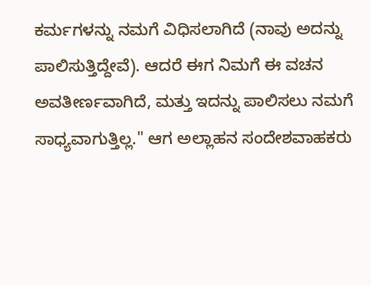ಕರ್ಮಗಳನ್ನು ನಮಗೆ ವಿಧಿಸಲಾಗಿದೆ (ನಾವು ಅದನ್ನು ಪಾಲಿಸುತ್ತಿದ್ದೇವೆ). ಆದರೆ ಈಗ ನಿಮಗೆ ಈ ವಚನ ಅವತೀರ್ಣವಾಗಿದೆ, ಮತ್ತು ಇದನ್ನು ಪಾಲಿಸಲು ನಮಗೆ ಸಾಧ್ಯವಾಗುತ್ತಿಲ್ಲ." ಆಗ ಅಲ್ಲಾಹನ ಸಂದೇಶವಾಹಕರು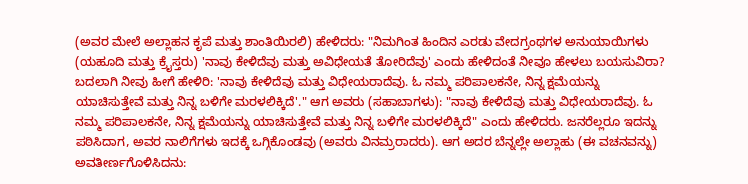(ಅವರ ಮೇಲೆ ಅಲ್ಲಾಹನ ಕೃಪೆ ಮತ್ತು ಶಾಂತಿಯಿರಲಿ) ಹೇಳಿದರು: "ನಿಮಗಿಂತ ಹಿಂದಿನ ಎರಡು ವೇದಗ್ರಂಥಗಳ ಅನುಯಾಯಿಗಳು (ಯಹೂದಿ ಮತ್ತು ಕ್ರೈಸ್ತರು) 'ನಾವು ಕೇಳಿದೆವು ಮತ್ತು ಅವಿಧೇಯತೆ ತೋರಿದೆವು' ಎಂದು ಹೇಳಿದಂತೆ ನೀವೂ ಹೇಳಲು ಬಯಸುವಿರಾ? ಬದಲಾಗಿ ನೀವು ಹೀಗೆ ಹೇಳಿರಿ: 'ನಾವು ಕೇಳಿದೆವು ಮತ್ತು ವಿಧೇಯರಾದೆವು. ಓ ನಮ್ಮ ಪರಿಪಾಲಕನೇ, ನಿನ್ನ ಕ್ಷಮೆಯನ್ನು ಯಾಚಿಸುತ್ತೇವೆ ಮತ್ತು ನಿನ್ನ ಬಳಿಗೇ ಮರಳಲಿಕ್ಕಿದೆ'." ಆಗ ಅವರು (ಸಹಾಬಾಗಳು): "ನಾವು ಕೇಳಿದೆವು ಮತ್ತು ವಿಧೇಯರಾದೆವು. ಓ ನಮ್ಮ ಪರಿಪಾಲಕನೇ, ನಿನ್ನ ಕ್ಷಮೆಯನ್ನು ಯಾಚಿಸುತ್ತೇವೆ ಮತ್ತು ನಿನ್ನ ಬಳಿಗೇ ಮರಳಲಿಕ್ಕಿದೆ" ಎಂದು ಹೇಳಿದರು. ಜನರೆಲ್ಲರೂ ಇದನ್ನು ಪಠಿಸಿದಾಗ, ಅವರ ನಾಲಿಗೆಗಳು ಇದಕ್ಕೆ ಒಗ್ಗಿಕೊಂಡವು (ಅವರು ವಿನಮ್ರರಾದರು). ಆಗ ಅದರ ಬೆನ್ನಲ್ಲೇ ಅಲ್ಲಾಹು (ಈ ವಚನವನ್ನು) ಅವತೀರ್ಣಗೊಳಿಸಿದನು: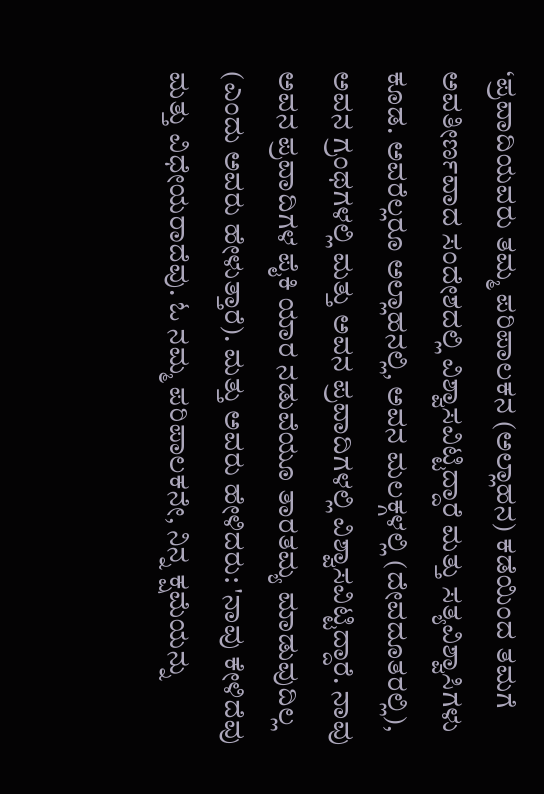‘ಪ್ರವಾದಿಯವರು ತಮ್ಮ ಪರಿಪಾಲಕನ (ಅಲ್ಲಾಹನ) ಕಡೆಯಿಂದ ತಮಗೆ ಅವತೀರ್ಣವಾದ ಸಂದೇಶದಲ್ಲಿ ವಿಶ್ವಾಸವಿಟ್ಟಿದ್ದಾರೆ ಮತ್ತು ಸತ್ಯವಿಶ್ವಾಸಿಗಳು ಕೂಡ. ಅವರೆಲ್ಲರೂ ಅಲ್ಲಾಹನಲ್ಲಿ, ಅವನ ಮಲಕ್ಗಳಲ್ಲಿ (ದೇವದೂತರಲ್ಲಿ), ಅವನ ಗ್ರಂಥಗಳಲ್ಲಿ ಮತ್ತು ಅವನ ಪ್ರವಾದಿಗಳಲ್ಲಿ ವಿಶ್ವಾಸವಿಟ್ಟಿದ್ದಾರೆ. ನಾವು ಅವನ ಪ್ರವಾದಿಗಳ ಪೈಕಿ ಯಾರ ನಡುವೆಯೂ ತಾರತಮ್ಯ ಮಾಡುವುದಿಲ್ಲ (ಎಂದು ಅವರು ಹೇಳುತ್ತಾರೆ). ಮತ್ತು ಅವರು ಹೇಳಿದರು: 'ನಾವು ಕೇಳಿದೆವು ಮತ್ತು ವಿಧೇಯರಾದೆವು. ಓ ನಮ್ಮ ಪರಿಪಾಲಕನೇ, ನಿನ್ನ ಕ್ಷಮೆಯನ್ನು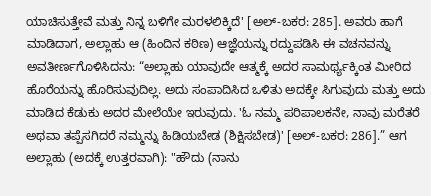ಯಾಚಿಸುತ್ತೇವೆ ಮತ್ತು ನಿನ್ನ ಬಳಿಗೇ ಮರಳಲಿಕ್ಕಿದೆ' [ಅಲ್-ಬಕರ: 285]. ಅವರು ಹಾಗೆ ಮಾಡಿದಾಗ, ಅಲ್ಲಾಹು ಆ (ಹಿಂದಿನ ಕಠಿಣ) ಆಜ್ಞೆಯನ್ನು ರದ್ದುಪಡಿಸಿ ಈ ವಚನವನ್ನು ಅವತೀರ್ಣಗೊಳಿಸಿದನು: “ಅಲ್ಲಾಹು ಯಾವುದೇ ಆತ್ಮಕ್ಕೆ ಅದರ ಸಾಮರ್ಥ್ಯಕ್ಕಿಂತ ಮೀರಿದ ಹೊರೆಯನ್ನು ಹೊರಿಸುವುದಿಲ್ಲ. ಅದು ಸಂಪಾದಿಸಿದ ಒಳಿತು ಅದಕ್ಕೇ ಸಿಗುವುದು ಮತ್ತು ಅದು ಮಾಡಿದ ಕೆಡುಕು ಅದರ ಮೇಲೆಯೇ ಇರುವುದು. 'ಓ ನಮ್ಮ ಪರಿಪಾಲಕನೇ, ನಾವು ಮರೆತರೆ ಅಥವಾ ತಪ್ಪೆಸಗಿದರೆ ನಮ್ಮನ್ನು ಹಿಡಿಯಬೇಡ (ಶಿಕ್ಷಿಸಬೇಡ)' [ಅಲ್-ಬಕರ: 286].” ಆಗ ಅಲ್ಲಾಹು (ಅದಕ್ಕೆ ಉತ್ತರವಾಗಿ): "ಹೌದು (ನಾನು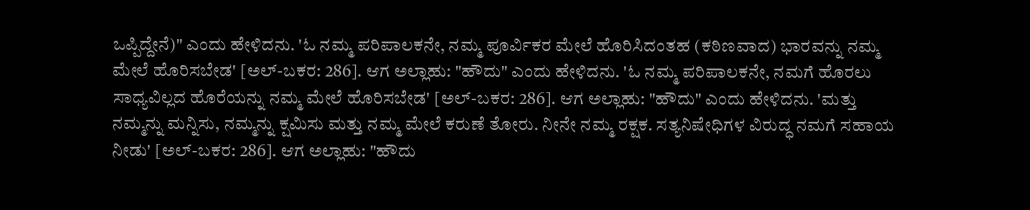ಒಪ್ಪಿದ್ದೇನೆ)" ಎಂದು ಹೇಳಿದನು. 'ಓ ನಮ್ಮ ಪರಿಪಾಲಕನೇ, ನಮ್ಮ ಪೂರ್ವಿಕರ ಮೇಲೆ ಹೊರಿಸಿದಂತಹ (ಕಠಿಣವಾದ) ಭಾರವನ್ನು ನಮ್ಮ ಮೇಲೆ ಹೊರಿಸಬೇಡ' [ಅಲ್-ಬಕರ: 286]. ಆಗ ಅಲ್ಲಾಹು: "ಹೌದು" ಎಂದು ಹೇಳಿದನು. 'ಓ ನಮ್ಮ ಪರಿಪಾಲಕನೇ, ನಮಗೆ ಹೊರಲು ಸಾಧ್ಯವಿಲ್ಲದ ಹೊರೆಯನ್ನು ನಮ್ಮ ಮೇಲೆ ಹೊರಿಸಬೇಡ' [ಅಲ್-ಬಕರ: 286]. ಆಗ ಅಲ್ಲಾಹು: "ಹೌದು" ಎಂದು ಹೇಳಿದನು. 'ಮತ್ತು ನಮ್ಮನ್ನು ಮನ್ನಿಸು, ನಮ್ಮನ್ನು ಕ್ಷಮಿಸು ಮತ್ತು ನಮ್ಮ ಮೇಲೆ ಕರುಣೆ ತೋರು. ನೀನೇ ನಮ್ಮ ರಕ್ಷಕ. ಸತ್ಯನಿಷೇಧಿಗಳ ವಿರುದ್ಧ ನಮಗೆ ಸಹಾಯ ನೀಡು' [ಅಲ್-ಬಕರ: 286]. ಆಗ ಅಲ್ಲಾಹು: "ಹೌದು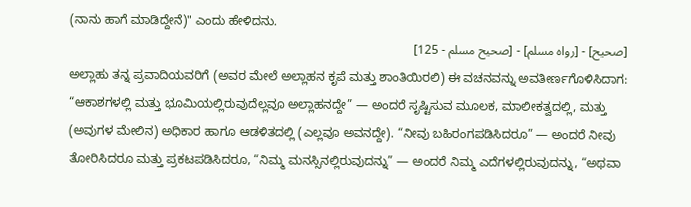(ನಾನು ಹಾಗೆ ಮಾಡಿದ್ದೇನೆ)" ಎಂದು ಹೇಳಿದನು.
[صحيح] - [رواه مسلم] - [صحيح مسلم - 125]
ಅಲ್ಲಾಹು ತನ್ನ ಪ್ರವಾದಿಯವರಿಗೆ (ಅವರ ಮೇಲೆ ಅಲ್ಲಾಹನ ಕೃಪೆ ಮತ್ತು ಶಾಂತಿಯಿರಲಿ) ಈ ವಚನವನ್ನು ಅವತೀರ್ಣಗೊಳಿಸಿದಾಗ: “ಆಕಾಶಗಳಲ್ಲಿ ಮತ್ತು ಭೂಮಿಯಲ್ಲಿರುವುದೆಲ್ಲವೂ ಅಲ್ಲಾಹನದ್ದೇ” — ಅಂದರೆ ಸೃಷ್ಟಿಸುವ ಮೂಲಕ, ಮಾಲೀಕತ್ವದಲ್ಲಿ, ಮತ್ತು (ಅವುಗಳ ಮೇಲಿನ) ಅಧಿಕಾರ ಹಾಗೂ ಆಡಳಿತದಲ್ಲಿ (ಎಲ್ಲವೂ ಅವನದ್ದೇ). “ನೀವು ಬಹಿರಂಗಪಡಿಸಿದರೂ” — ಅಂದರೆ ನೀವು ತೋರಿಸಿದರೂ ಮತ್ತು ಪ್ರಕಟಪಡಿಸಿದರೂ, “ನಿಮ್ಮ ಮನಸ್ಸಿನಲ್ಲಿರುವುದನ್ನು” — ಅಂದರೆ ನಿಮ್ಮ ಎದೆಗಳಲ್ಲಿರುವುದನ್ನು, “ಅಥವಾ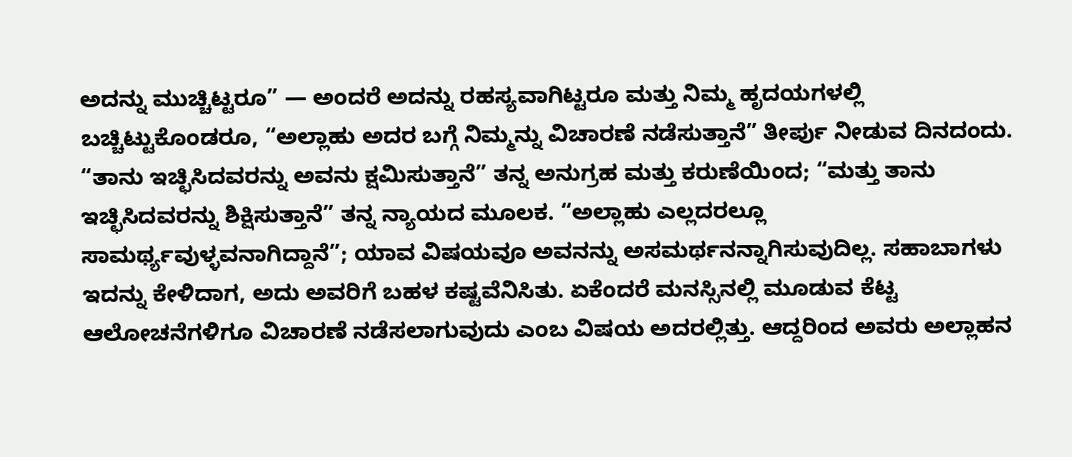ಅದನ್ನು ಮುಚ್ಚಿಟ್ಟರೂ” — ಅಂದರೆ ಅದನ್ನು ರಹಸ್ಯವಾಗಿಟ್ಟರೂ ಮತ್ತು ನಿಮ್ಮ ಹೃದಯಗಳಲ್ಲಿ ಬಚ್ಚಿಟ್ಟುಕೊಂಡರೂ, “ಅಲ್ಲಾಹು ಅದರ ಬಗ್ಗೆ ನಿಮ್ಮನ್ನು ವಿಚಾರಣೆ ನಡೆಸುತ್ತಾನೆ” ತೀರ್ಪು ನೀಡುವ ದಿನದಂದು. “ತಾನು ಇಚ್ಛಿಸಿದವರನ್ನು ಅವನು ಕ್ಷಮಿಸುತ್ತಾನೆ” ತನ್ನ ಅನುಗ್ರಹ ಮತ್ತು ಕರುಣೆಯಿಂದ; “ಮತ್ತು ತಾನು ಇಚ್ಛಿಸಿದವರನ್ನು ಶಿಕ್ಷಿಸುತ್ತಾನೆ” ತನ್ನ ನ್ಯಾಯದ ಮೂಲಕ. “ಅಲ್ಲಾಹು ಎಲ್ಲದರಲ್ಲೂ ಸಾಮರ್ಥ್ಯವುಳ್ಳವನಾಗಿದ್ದಾನೆ”; ಯಾವ ವಿಷಯವೂ ಅವನನ್ನು ಅಸಮರ್ಥನನ್ನಾಗಿಸುವುದಿಲ್ಲ. ಸಹಾಬಾಗಳು ಇದನ್ನು ಕೇಳಿದಾಗ, ಅದು ಅವರಿಗೆ ಬಹಳ ಕಷ್ಟವೆನಿಸಿತು. ಏಕೆಂದರೆ ಮನಸ್ಸಿನಲ್ಲಿ ಮೂಡುವ ಕೆಟ್ಟ ಆಲೋಚನೆಗಳಿಗೂ ವಿಚಾರಣೆ ನಡೆಸಲಾಗುವುದು ಎಂಬ ವಿಷಯ ಅದರಲ್ಲಿತ್ತು. ಆದ್ದರಿಂದ ಅವರು ಅಲ್ಲಾಹನ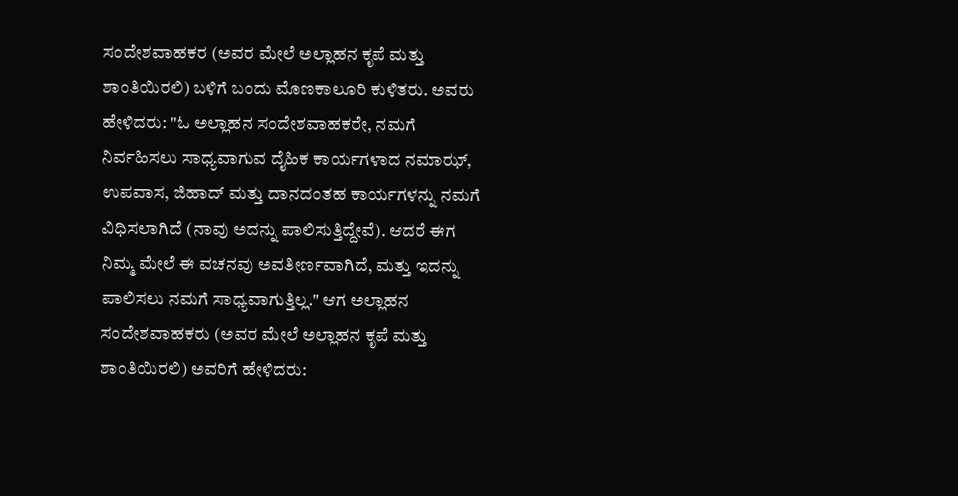ಸಂದೇಶವಾಹಕರ (ಅವರ ಮೇಲೆ ಅಲ್ಲಾಹನ ಕೃಪೆ ಮತ್ತು ಶಾಂತಿಯಿರಲಿ) ಬಳಿಗೆ ಬಂದು ಮೊಣಕಾಲೂರಿ ಕುಳಿತರು. ಅವರು ಹೇಳಿದರು: "ಓ ಅಲ್ಲಾಹನ ಸಂದೇಶವಾಹಕರೇ, ನಮಗೆ ನಿರ್ವಹಿಸಲು ಸಾಧ್ಯವಾಗುವ ದೈಹಿಕ ಕಾರ್ಯಗಳಾದ ನಮಾಝ್, ಉಪವಾಸ, ಜಿಹಾದ್ ಮತ್ತು ದಾನದಂತಹ ಕಾರ್ಯಗಳನ್ನು ನಮಗೆ ವಿಧಿಸಲಾಗಿದೆ (ನಾವು ಅದನ್ನು ಪಾಲಿಸುತ್ತಿದ್ದೇವೆ). ಆದರೆ ಈಗ ನಿಮ್ಮ ಮೇಲೆ ಈ ವಚನವು ಅವತೀರ್ಣವಾಗಿದೆ, ಮತ್ತು ಇದನ್ನು ಪಾಲಿಸಲು ನಮಗೆ ಸಾಧ್ಯವಾಗುತ್ತಿಲ್ಲ." ಆಗ ಅಲ್ಲಾಹನ ಸಂದೇಶವಾಹಕರು (ಅವರ ಮೇಲೆ ಅಲ್ಲಾಹನ ಕೃಪೆ ಮತ್ತು ಶಾಂತಿಯಿರಲಿ) ಅವರಿಗೆ ಹೇಳಿದರು: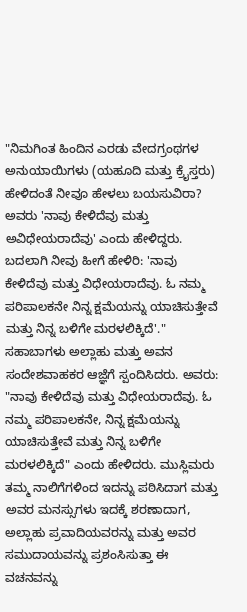"ನಿಮಗಿಂತ ಹಿಂದಿನ ಎರಡು ವೇದಗ್ರಂಥಗಳ ಅನುಯಾಯಿಗಳು (ಯಹೂದಿ ಮತ್ತು ಕ್ರೈಸ್ತರು) ಹೇಳಿದಂತೆ ನೀವೂ ಹೇಳಲು ಬಯಸುವಿರಾ? ಅವರು 'ನಾವು ಕೇಳಿದೆವು ಮತ್ತು ಅವಿಧೇಯರಾದೆವು' ಎಂದು ಹೇಳಿದ್ದರು. ಬದಲಾಗಿ ನೀವು ಹೀಗೆ ಹೇಳಿರಿ: 'ನಾವು ಕೇಳಿದೆವು ಮತ್ತು ವಿಧೇಯರಾದೆವು. ಓ ನಮ್ಮ ಪರಿಪಾಲಕನೇ ನಿನ್ನ ಕ್ಷಮೆಯನ್ನು ಯಾಚಿಸುತ್ತೇವೆ ಮತ್ತು ನಿನ್ನ ಬಳಿಗೇ ಮರಳಲಿಕ್ಕಿದೆ'." ಸಹಾಬಾಗಳು ಅಲ್ಲಾಹು ಮತ್ತು ಅವನ ಸಂದೇಶವಾಹಕರ ಆಜ್ಞೆಗೆ ಸ್ಪಂದಿಸಿದರು. ಅವರು: "ನಾವು ಕೇಳಿದೆವು ಮತ್ತು ವಿಧೇಯರಾದೆವು. ಓ ನಮ್ಮ ಪರಿಪಾಲಕನೇ, ನಿನ್ನ ಕ್ಷಮೆಯನ್ನು ಯಾಚಿಸುತ್ತೇವೆ ಮತ್ತು ನಿನ್ನ ಬಳಿಗೇ ಮರಳಲಿಕ್ಕಿದೆ" ಎಂದು ಹೇಳಿದರು. ಮುಸ್ಲಿಮರು ತಮ್ಮ ನಾಲಿಗೆಗಳಿಂದ ಇದನ್ನು ಪಠಿಸಿದಾಗ ಮತ್ತು ಅವರ ಮನಸ್ಸುಗಳು ಇದಕ್ಕೆ ಶರಣಾದಾಗ, ಅಲ್ಲಾಹು ಪ್ರವಾದಿಯವರನ್ನು ಮತ್ತು ಅವರ ಸಮುದಾಯವನ್ನು ಪ್ರಶಂಸಿಸುತ್ತಾ ಈ ವಚನವನ್ನು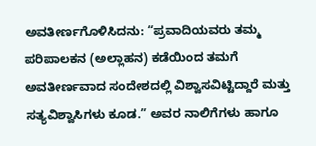ಅವತೀರ್ಣಗೊಳಿಸಿದನು: “ಪ್ರವಾದಿಯವರು ತಮ್ಮ ಪರಿಪಾಲಕನ (ಅಲ್ಲಾಹನ) ಕಡೆಯಿಂದ ತಮಗೆ ಅವತೀರ್ಣವಾದ ಸಂದೇಶದಲ್ಲಿ ವಿಶ್ವಾಸವಿಟ್ಟಿದ್ದಾರೆ ಮತ್ತು ಸತ್ಯವಿಶ್ವಾಸಿಗಳು ಕೂಡ.” ಅವರ ನಾಲಿಗೆಗಳು ಹಾಗೂ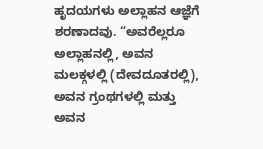ಹೃದಯಗಳು ಅಲ್ಲಾಹನ ಆಜ್ಞೆಗೆ ಶರಣಾದವು. “ಅವರೆಲ್ಲರೂ ಅಲ್ಲಾಹನಲ್ಲಿ, ಅವನ ಮಲಕ್ಗಳಲ್ಲಿ (ದೇವದೂತರಲ್ಲಿ), ಅವನ ಗ್ರಂಥಗಳಲ್ಲಿ ಮತ್ತು ಅವನ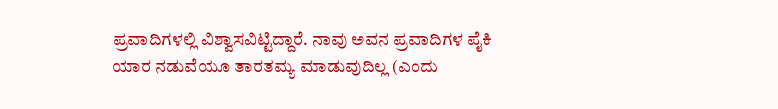ಪ್ರವಾದಿಗಳಲ್ಲಿ ವಿಶ್ವಾಸವಿಟ್ಟಿದ್ದಾರೆ. ನಾವು ಅವನ ಪ್ರವಾದಿಗಳ ಪೈಕಿ ಯಾರ ನಡುವೆಯೂ ತಾರತಮ್ಯ ಮಾಡುವುದಿಲ್ಲ (ಎಂದು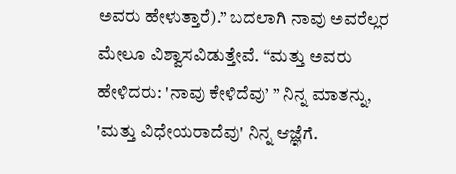ಅವರು ಹೇಳುತ್ತಾರೆ).” ಬದಲಾಗಿ ನಾವು ಅವರೆಲ್ಲರ ಮೇಲೂ ವಿಶ್ವಾಸವಿಡುತ್ತೇವೆ. “ಮತ್ತು ಅವರು ಹೇಳಿದರು: 'ನಾವು ಕೇಳಿದೆವು’ ” ನಿನ್ನ ಮಾತನ್ನು, 'ಮತ್ತು ವಿಧೇಯರಾದೆವು' ನಿನ್ನ ಆಜ್ಞೆಗೆ.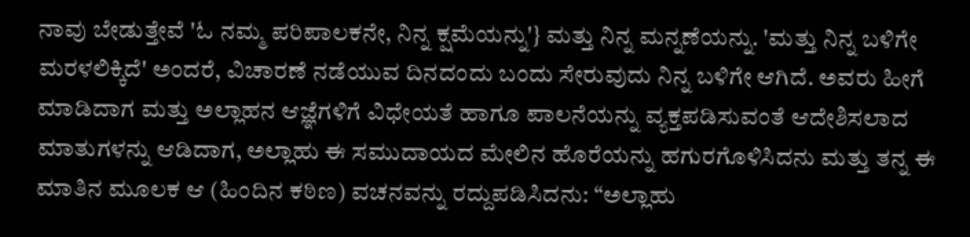ನಾವು ಬೇಡುತ್ತೇವೆ 'ಓ ನಮ್ಮ ಪರಿಪಾಲಕನೇ, ನಿನ್ನ ಕ್ಷಮೆಯನ್ನು'} ಮತ್ತು ನಿನ್ನ ಮನ್ನಣೆಯನ್ನು. 'ಮತ್ತು ನಿನ್ನ ಬಳಿಗೇ ಮರಳಲಿಕ್ಕಿದೆ' ಅಂದರೆ, ವಿಚಾರಣೆ ನಡೆಯುವ ದಿನದಂದು ಬಂದು ಸೇರುವುದು ನಿನ್ನ ಬಳಿಗೇ ಆಗಿದೆ. ಅವರು ಹೀಗೆ ಮಾಡಿದಾಗ ಮತ್ತು ಅಲ್ಲಾಹನ ಆಜ್ಞೆಗಳಿಗೆ ವಿಧೇಯತೆ ಹಾಗೂ ಪಾಲನೆಯನ್ನು ವ್ಯಕ್ತಪಡಿಸುವಂತೆ ಆದೇಶಿಸಲಾದ ಮಾತುಗಳನ್ನು ಆಡಿದಾಗ, ಅಲ್ಲಾಹು ಈ ಸಮುದಾಯದ ಮೇಲಿನ ಹೊರೆಯನ್ನು ಹಗುರಗೊಳಿಸಿದನು ಮತ್ತು ತನ್ನ ಈ ಮಾತಿನ ಮೂಲಕ ಆ (ಹಿಂದಿನ ಕಠಿಣ) ವಚನವನ್ನು ರದ್ದುಪಡಿಸಿದನು: “ಅಲ್ಲಾಹು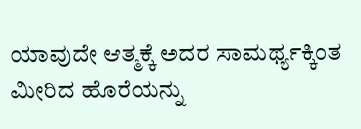ಯಾವುದೇ ಆತ್ಮಕ್ಕೆ ಅದರ ಸಾಮರ್ಥ್ಯಕ್ಕಿಂತ ಮೀರಿದ ಹೊರೆಯನ್ನು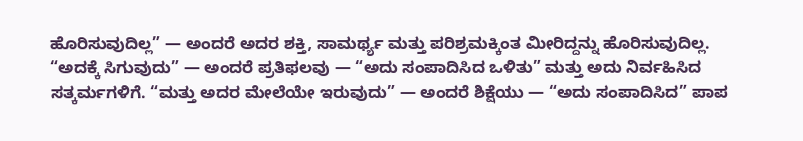ಹೊರಿಸುವುದಿಲ್ಲ” — ಅಂದರೆ ಅದರ ಶಕ್ತಿ, ಸಾಮರ್ಥ್ಯ ಮತ್ತು ಪರಿಶ್ರಮಕ್ಕಿಂತ ಮೀರಿದ್ದನ್ನು ಹೊರಿಸುವುದಿಲ್ಲ. “ಅದಕ್ಕೆ ಸಿಗುವುದು” — ಅಂದರೆ ಪ್ರತಿಫಲವು — “ಅದು ಸಂಪಾದಿಸಿದ ಒಳಿತು” ಮತ್ತು ಅದು ನಿರ್ವಹಿಸಿದ ಸತ್ಕರ್ಮಗಳಿಗೆ. “ಮತ್ತು ಅದರ ಮೇಲೆಯೇ ಇರುವುದು” — ಅಂದರೆ ಶಿಕ್ಷೆಯು — “ಅದು ಸಂಪಾದಿಸಿದ” ಪಾಪ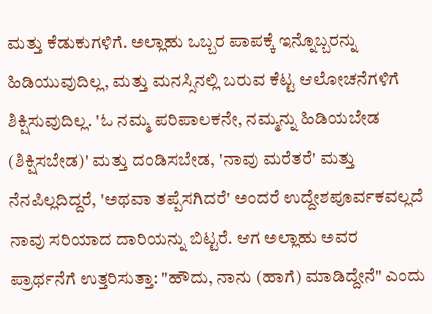ಮತ್ತು ಕೆಡುಕುಗಳಿಗೆ. ಅಲ್ಲಾಹು ಒಬ್ಬರ ಪಾಪಕ್ಕೆ ಇನ್ನೊಬ್ಬರನ್ನು ಹಿಡಿಯುವುದಿಲ್ಲ, ಮತ್ತು ಮನಸ್ಸಿನಲ್ಲಿ ಬರುವ ಕೆಟ್ಟ ಆಲೋಚನೆಗಳಿಗೆ ಶಿಕ್ಷಿಸುವುದಿಲ್ಲ. 'ಓ ನಮ್ಮ ಪರಿಪಾಲಕನೇ, ನಮ್ಮನ್ನು ಹಿಡಿಯಬೇಡ (ಶಿಕ್ಷಿಸಬೇಡ)' ಮತ್ತು ದಂಡಿಸಬೇಡ, 'ನಾವು ಮರೆತರೆ' ಮತ್ತು ನೆನಪಿಲ್ಲದಿದ್ದರೆ, 'ಅಥವಾ ತಪ್ಪೆಸಗಿದರೆ' ಅಂದರೆ ಉದ್ದೇಶಪೂರ್ವಕವಲ್ಲದೆ ನಾವು ಸರಿಯಾದ ದಾರಿಯನ್ನು ಬಿಟ್ಟರೆ. ಆಗ ಅಲ್ಲಾಹು ಅವರ ಪ್ರಾರ್ಥನೆಗೆ ಉತ್ತರಿಸುತ್ತಾ: "ಹೌದು, ನಾನು (ಹಾಗೆ) ಮಾಡಿದ್ದೇನೆ" ಎಂದು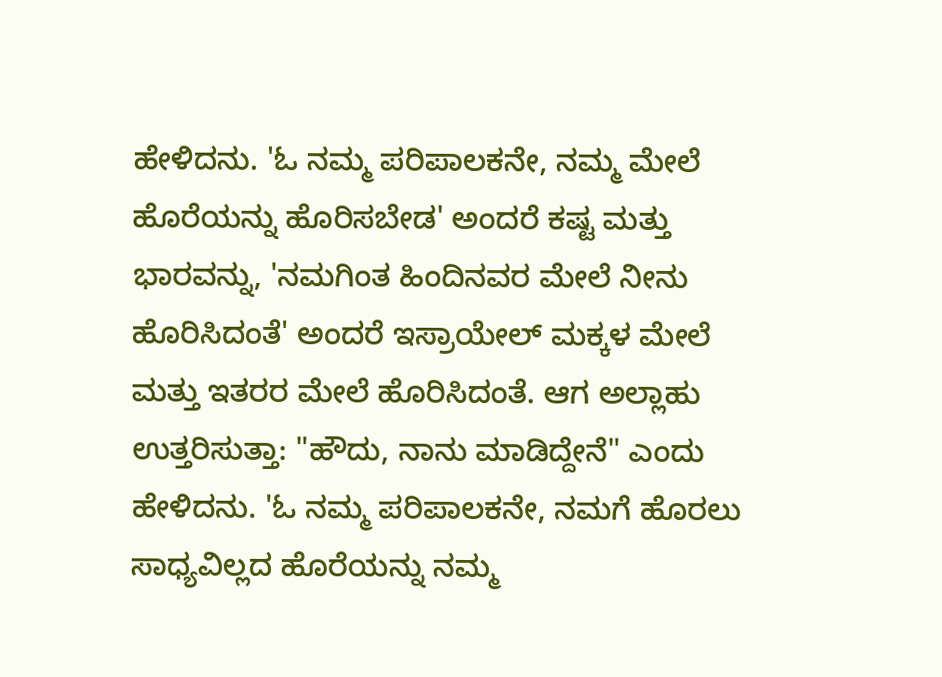ಹೇಳಿದನು. 'ಓ ನಮ್ಮ ಪರಿಪಾಲಕನೇ, ನಮ್ಮ ಮೇಲೆ ಹೊರೆಯನ್ನು ಹೊರಿಸಬೇಡ' ಅಂದರೆ ಕಷ್ಟ ಮತ್ತು ಭಾರವನ್ನು, 'ನಮಗಿಂತ ಹಿಂದಿನವರ ಮೇಲೆ ನೀನು ಹೊರಿಸಿದಂತೆ' ಅಂದರೆ ಇಸ್ರಾಯೇಲ್ ಮಕ್ಕಳ ಮೇಲೆ ಮತ್ತು ಇತರರ ಮೇಲೆ ಹೊರಿಸಿದಂತೆ. ಆಗ ಅಲ್ಲಾಹು ಉತ್ತರಿಸುತ್ತಾ: "ಹೌದು, ನಾನು ಮಾಡಿದ್ದೇನೆ" ಎಂದು ಹೇಳಿದನು. 'ಓ ನಮ್ಮ ಪರಿಪಾಲಕನೇ, ನಮಗೆ ಹೊರಲು ಸಾಧ್ಯವಿಲ್ಲದ ಹೊರೆಯನ್ನು ನಮ್ಮ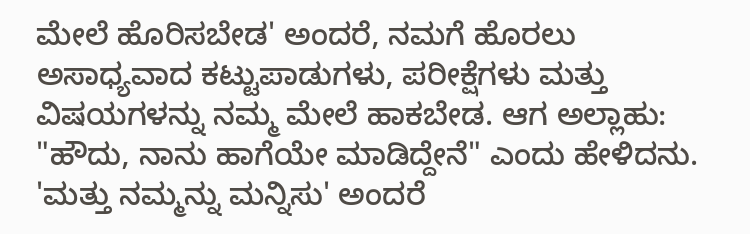ಮೇಲೆ ಹೊರಿಸಬೇಡ' ಅಂದರೆ, ನಮಗೆ ಹೊರಲು ಅಸಾಧ್ಯವಾದ ಕಟ್ಟುಪಾಡುಗಳು, ಪರೀಕ್ಷೆಗಳು ಮತ್ತು ವಿಷಯಗಳನ್ನು ನಮ್ಮ ಮೇಲೆ ಹಾಕಬೇಡ. ಆಗ ಅಲ್ಲಾಹು: "ಹೌದು, ನಾನು ಹಾಗೆಯೇ ಮಾಡಿದ್ದೇನೆ" ಎಂದು ಹೇಳಿದನು. 'ಮತ್ತು ನಮ್ಮನ್ನು ಮನ್ನಿಸು' ಅಂದರೆ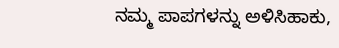ನಮ್ಮ ಪಾಪಗಳನ್ನು ಅಳಿಸಿಹಾಕು,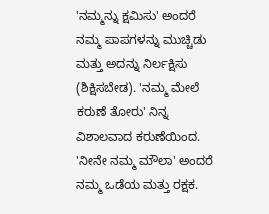'ನಮ್ಮನ್ನು ಕ್ಷಮಿಸು' ಅಂದರೆ ನಮ್ಮ ಪಾಪಗಳನ್ನು ಮುಚ್ಚಿಡು ಮತ್ತು ಅದನ್ನು ನಿರ್ಲಕ್ಷಿಸು (ಶಿಕ್ಷಿಸಬೇಡ). 'ನಮ್ಮ ಮೇಲೆ ಕರುಣೆ ತೋರು' ನಿನ್ನ ವಿಶಾಲವಾದ ಕರುಣೆಯಿಂದ. 'ನೀನೇ ನಮ್ಮ ಮೌಲಾ' ಅಂದರೆ ನಮ್ಮ ಒಡೆಯ ಮತ್ತು ರಕ್ಷಕ.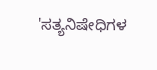'ಸತ್ಯನಿಷೇಧಿಗಳ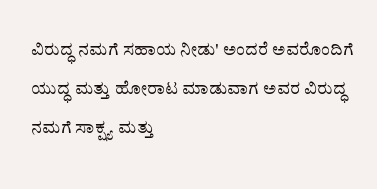ವಿರುದ್ಧ ನಮಗೆ ಸಹಾಯ ನೀಡು' ಅಂದರೆ ಅವರೊಂದಿಗೆ ಯುದ್ಧ ಮತ್ತು ಹೋರಾಟ ಮಾಡುವಾಗ ಅವರ ವಿರುದ್ಧ ನಮಗೆ ಸಾಕ್ಷ್ಯ ಮತ್ತು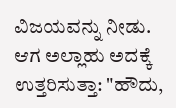ವಿಜಯವನ್ನು ನೀಡು. ಆಗ ಅಲ್ಲಾಹು ಅದಕ್ಕೆ ಉತ್ತರಿಸುತ್ತಾ: "ಹೌದು,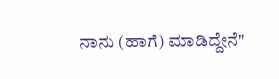ನಾನು (ಹಾಗೆ) ಮಾಡಿದ್ದೇನೆ"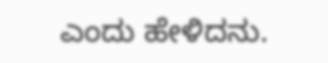ಎಂದು ಹೇಳಿದನು.